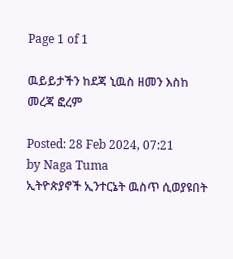Page 1 of 1

ዉይይታችን ከደጃ ኒዉስ ዘመን እስከ መረጃ ፎረም

Posted: 28 Feb 2024, 07:21
by Naga Tuma
ኢትዮጵያኖች ኢንተርኔት ዉስጥ ሲወያዩበት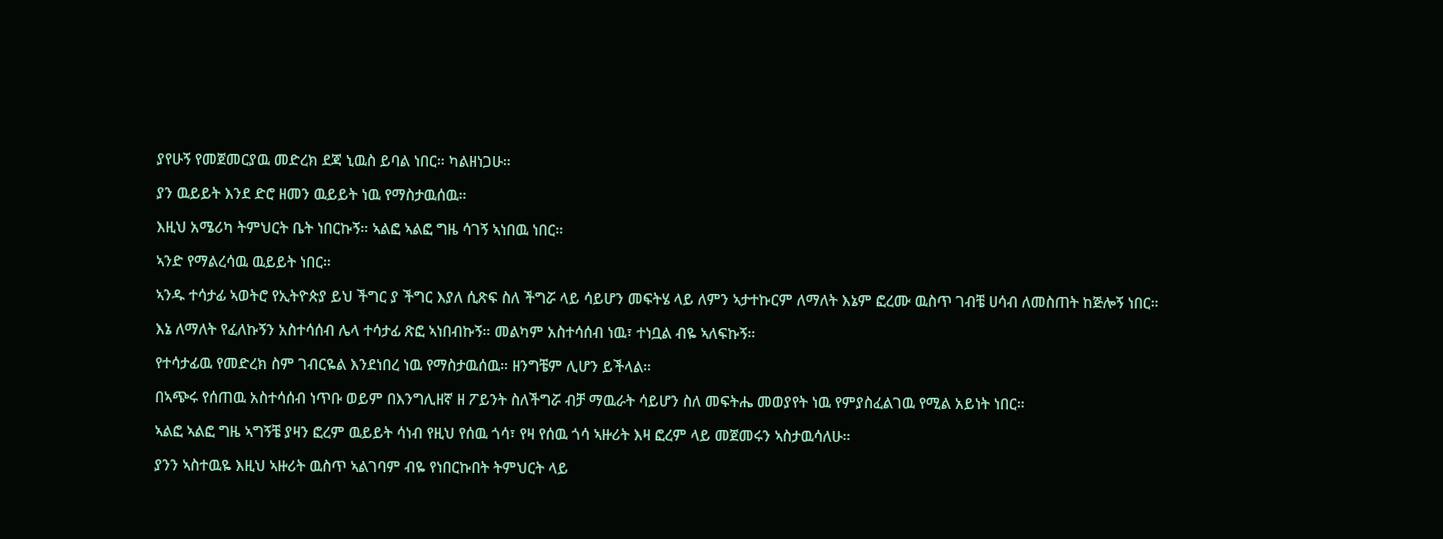ያየሁኝ የመጀመርያዉ መድረክ ደጃ ኒዉስ ይባል ነበር። ካልዘነጋሁ።

ያን ዉይይት እንደ ድሮ ዘመን ዉይይት ነዉ የማስታዉሰዉ።

እዚህ አሜሪካ ትምህርት ቤት ነበርኩኝ። ኣልፎ ኣልፎ ግዜ ሳገኝ ኣነበዉ ነበር።

ኣንድ የማልረሳዉ ዉይይት ነበር።

ኣንዱ ተሳታፊ ኣወትሮ የኢትዮጵያ ይህ ችግር ያ ችግር እያለ ሲጽፍ ስለ ችግሯ ላይ ሳይሆን መፍትሄ ላይ ለምን ኣታተኩርም ለማለት እኔም ፎረሙ ዉስጥ ገብቼ ሀሳብ ለመስጠት ከጅሎኝ ነበር።

እኔ ለማለት የፈለኩኝን አስተሳሰብ ሌላ ተሳታፊ ጽፎ ኣነበብኩኝ። መልካም አስተሳሰብ ነዉ፣ ተነቧል ብዬ ኣለፍኩኝ።

የተሳታፊዉ የመድረክ ስም ገብርዬል እንደነበረ ነዉ የማስታዉሰዉ። ዘንግቼም ሊሆን ይችላል።

በኣጭሩ የሰጠዉ አስተሳሰብ ነጥቡ ወይም በእንግሊዘኛ ዘ ፖይንት ስለችግሯ ብቻ ማዉራት ሳይሆን ስለ መፍትሔ መወያየት ነዉ የምያስፈልገዉ የሚል አይነት ነበር።

ኣልፎ ኣልፎ ግዜ ኣግኝቼ ያዛን ፎረም ዉይይት ሳነብ የዚህ የሰዉ ጎሳ፣ የዛ የሰዉ ጎሳ ኣዙሪት እዛ ፎረም ላይ መጀመሩን ኣስታዉሳለሁ።

ያንን ኣስተዉዬ እዚህ ኣዙሪት ዉስጥ ኣልገባም ብዬ የነበርኩበት ትምህርት ላይ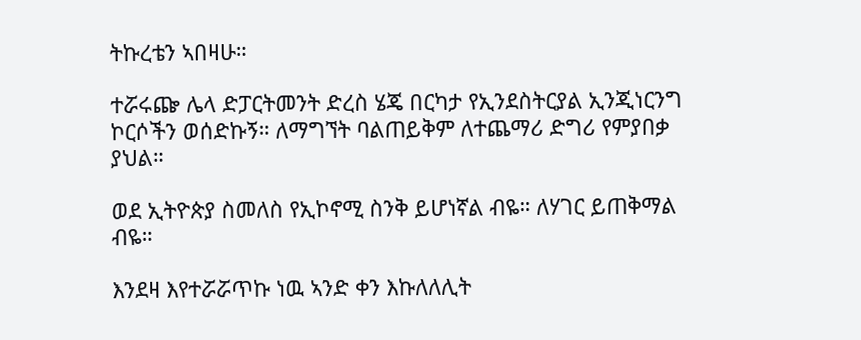ትኩረቴን ኣበዛሁ።

ተሯሩጬ ሌላ ድፓርትመንት ድረስ ሄጄ በርካታ የኢንደስትርያል ኢንጂነርንግ ኮርሶችን ወሰድኩኝ። ለማግኘት ባልጠይቅም ለተጨማሪ ድግሪ የምያበቃ ያህል።

ወደ ኢትዮጵያ ስመለስ የኢኮኖሚ ስንቅ ይሆነኛል ብዬ። ለሃገር ይጠቅማል ብዬ።

እንደዛ እየተሯሯጥኩ ነዉ ኣንድ ቀን እኩለለሊት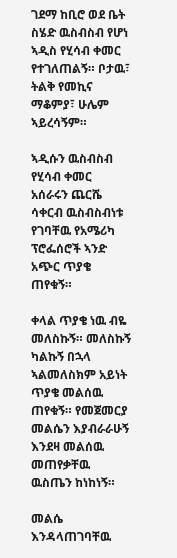ገደማ ከቢሮ ወደ ቤት ስሄድ ዉስብስብ የሆነ ኣዲስ የሂሳብ ቀመር የተገለጠልኝ። ቦታዉ፣ ትልቅ የመኪና ማቆምያ፣ ሁሌም ኣይረሳኝም።

ኣዲሱን ዉስብስብ የሂሳብ ቀመር አሰራሩን ጨርሼ ሳቀርብ ዉስብስብነቱ የገባቸዉ የአሜሪካ ፕሮፌሰሮች ኣንድ አጭር ጥያቄ ጠየቁኝ።

ቀላል ጥያቄ ነዉ ብዬ መለስኩኝ። መለስኩኝ ካልኩኝ በኋላ ኣልመለስክም አይነት ጥያቄ መልሰዉ ጠየቁኝ። የመጀመርያ መልሴን እያብራራሁኝ እንደዛ መልሰዉ መጠየቃቸዉ ዉስጤን ከነከነኝ።

መልሴ እንዳላጠገባቸዉ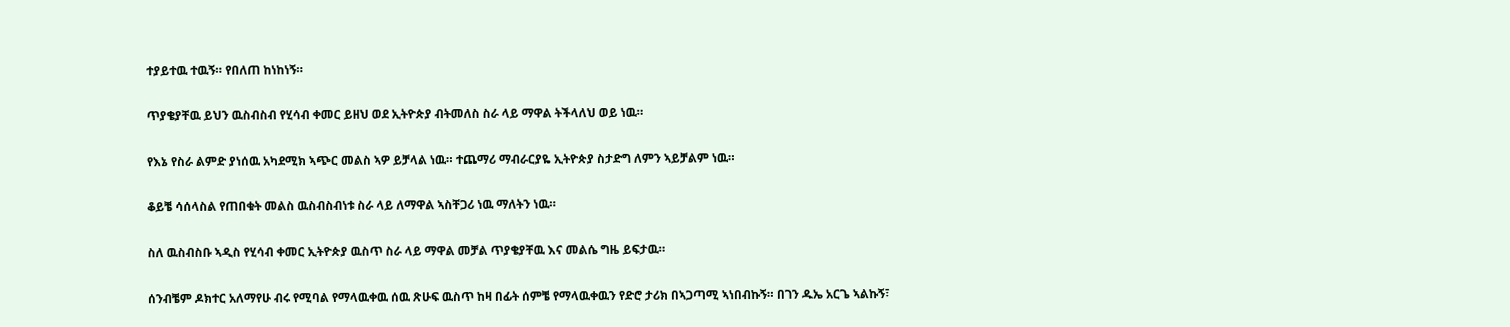ተያይተዉ ተዉኝ። የበለጠ ከነከነኝ።

ጥያቄያቸዉ ይህን ዉስብስብ የሂሳብ ቀመር ይዘህ ወደ ኢትዮጵያ ብትመለስ ስራ ላይ ማዋል ትችላለህ ወይ ነዉ።

የእኔ የስራ ልምድ ያነሰዉ አካደሚክ ኣጭር መልስ ኣዎ ይቻላል ነዉ። ተጨማሪ ማብራርያዬ ኢትዮጵያ ስታድግ ለምን ኣይቻልም ነዉ።

ቆይቼ ሳሰላስል የጠበቁት መልስ ዉስብስብነቱ ስራ ላይ ለማዋል ኣስቸጋሪ ነዉ ማለትን ነዉ።

ስለ ዉስብስቡ ኣዲስ የሂሳብ ቀመር ኢትዮጵያ ዉስጥ ስራ ላይ ማዋል መቻል ጥያቄያቸዉ እና መልሴ ግዜ ይፍታዉ።

ሰንብቼም ዶክተር አለማየሁ ብሩ የሚባል የማላዉቀዉ ሰዉ ጽሁፍ ዉስጥ ከዛ በፊት ሰምቼ የማላዉቀዉን የድሮ ታሪክ በኣጋጣሚ ኣነበብኩኝ። በገን ዱኤ አርጌ ኣልኩኝ፣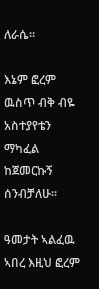ለራሴ።

እኔም ፎረም ዉስጥ ብቅ ብዬ አስተያየቴን ማካፈል ከጀመርኩኝ ሰንብቻለሁ።

ዓመታት ኣልፈዉ ኣበረ እዚህ ፎረም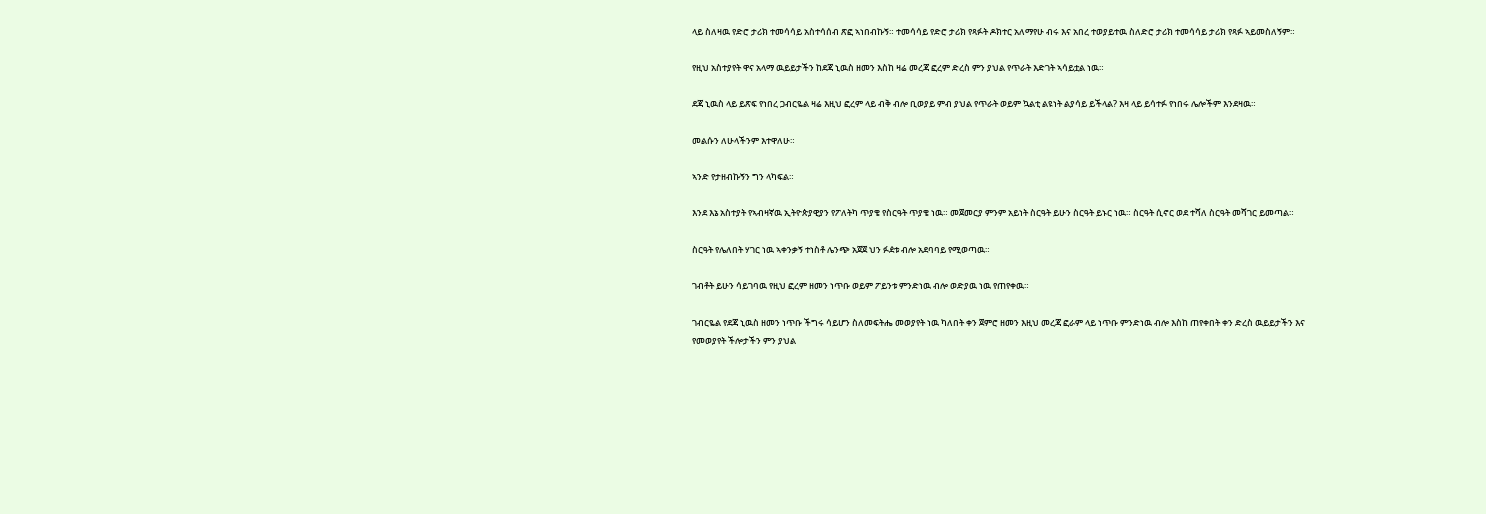ላይ ስለዛዉ የድሮ ታሪክ ተመሳሳይ አስተሳሰብ ጽፎ ኣነበብኩኝ። ተመሳሳይ የድሮ ታሪክ የጻፉት ዶክተር አለማየሁ ብሩ እና አበረ ተወያይተዉ ስለድሮ ታሪክ ተመሳሳይ ታሪክ የጻፉ ኣይመስለኝም።

የዚህ አስተያየት ዋና አላማ ዉይይታችን ከደጃ ኒዉስ ዘመን እስከ ዛሬ መረጃ ፎረም ድረስ ምን ያህል የጥራት እድገት ኣሳይቷል ነዉ።

ደጃ ኒዉስ ላይ ይጽፍ የነበረ ጋብርዬል ዛሬ እዚህ ፎረም ላይ ብቅ ብሎ ቢወያይ ምብ ያህል የጥራት ወይም ኳልቲ ልዩነት ልያሳይ ይችላል? እዛ ላይ ይሳተፉ የነበሩ ሌሎችም እንደዛዉ።

መልሱን ለሁላችንም እተዋለሁ።

ኣንድ የታዘብኩኝን ግን ላካፍል።

እንደ እኔ አስተያት የኣብዛኛዉ ኢትዮጵያዊያን የፖለትካ ጥያቄ የስርዓት ጥያቄ ነዉ። መጀመርያ ምንም አይነት ስርዓት ይሁን ስርዓት ይኑር ነዉ። ስርዓት ሲኖር ወደ ተሻለ ስርዓት መሻገር ይመጣል።

ስርዓት የሌለበት ሃገር ነዉ ኣቀንቃኝ ተነስቶ ሌንጭ አጀጀ ህን ፉዸቱ ብሎ አደባባይ የሚወጣዉ።

ገብቶት ይሁን ሳይገባዉ የዚህ ፎረም ዘመን ነጥቡ ወይም ፖይንቱ ምንድነዉ ብሎ ወድያዉ ነዉ የጠየቀዉ።

ገብርዬል የደጃ ኒዉስ ዘመን ነጥቡ ችግሩ ሳይሆን ስለመፍትሔ መወያየት ነዉ ካለበት ቀን ጀምሮ ዘመን እዚህ መረጃ ፎራም ላይ ነጥቡ ምንድነዉ ብሎ እስከ ጠየቀበት ቀን ድረስ ዉይይታችን እና የመወያየት ችሎታችን ምን ያህል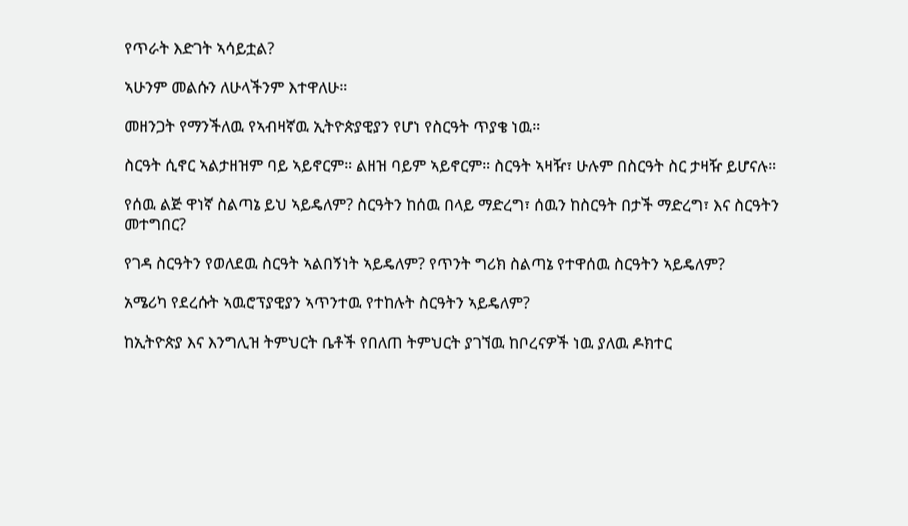የጥራት እድገት ኣሳይቷል?

ኣሁንም መልሱን ለሁላችንም እተዋለሁ።

መዘንጋት የማንችለዉ የኣብዛኛዉ ኢትዮጵያዊያን የሆነ የስርዓት ጥያቄ ነዉ።

ስርዓት ሲኖር ኣልታዘዝም ባይ ኣይኖርም። ልዘዝ ባይም ኣይኖርም። ስርዓት ኣዛዥ፣ ሁሉም በስርዓት ስር ታዛዥ ይሆናሉ።

የሰዉ ልጅ ዋነኛ ስልጣኔ ይህ ኣይዴለም? ስርዓትን ከሰዉ በላይ ማድረግ፣ ሰዉን ከስርዓት በታች ማድረግ፣ እና ስርዓትን መተግበር?

የገዳ ስርዓትን የወለደዉ ስርዓት ኣልበኝነት ኣይዴለም? የጥንት ግሪክ ስልጣኔ የተዋሰዉ ስርዓትን ኣይዴለም?

አሜሪካ የደረሱት ኣዉሮፕያዊያን ኣጥንተዉ የተከሉት ስርዓትን ኣይዴለም?

ከኢትዮጵያ እና እንግሊዝ ትምህርት ቤቶች የበለጠ ትምህርት ያገኘዉ ከቦረናዎች ነዉ ያለዉ ዶክተር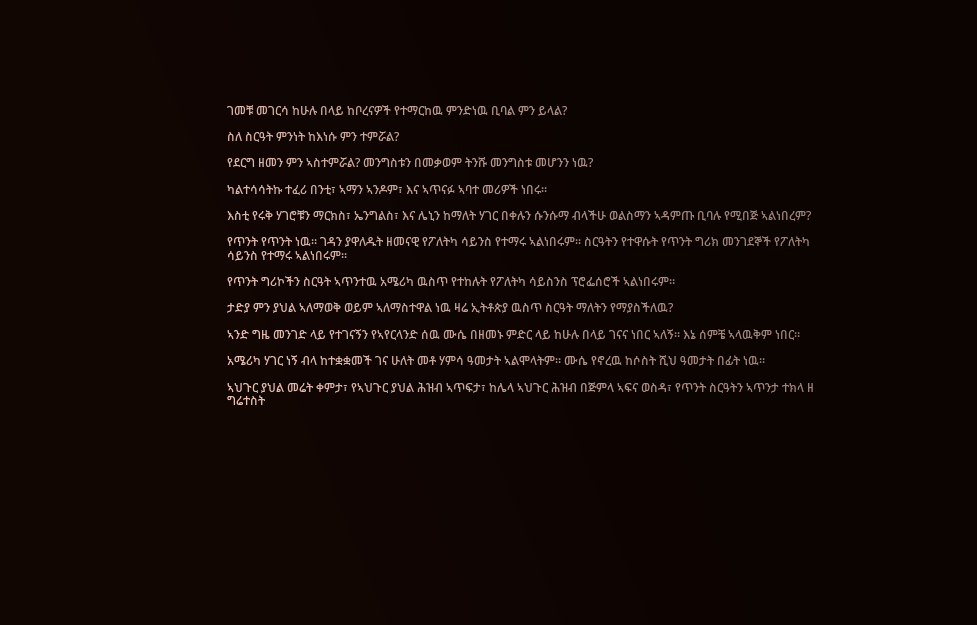ገመቹ መገርሳ ከሁሉ በላይ ከቦረናዎች የተማርከዉ ምንድነዉ ቢባል ምን ይላል?

ስለ ስርዓት ምንነት ከእነሱ ምን ተምሯል?

የደርግ ዘመን ምን ኣስተምሯል? መንግስቱን በመቃወም ትንሹ መንግስቱ መሆንን ነዉ?

ካልተሳሳትኩ ተፈሪ በንቲ፣ ኣማን ኣንዶም፣ እና ኣጥናፉ ኣባተ መሪዎች ነበሩ።

እስቲ የሩቅ ሃገሮቹን ማርክስ፣ ኤንግልስ፣ እና ሌኒን ከማለት ሃገር በቀሉን ሱንሱማ ብላችሁ ወልስማን ኣዳምጡ ቢባሉ የሚበጅ ኣልነበረም?

የጥንት የጥንት ነዉ። ገዳን ያዋለዱት ዘመናዊ የፖለትካ ሳይንስ የተማሩ ኣልነበሩም። ስርዓትን የተዋሱት የጥንት ግሪክ መንገደኞች የፖለትካ ሳይንስ የተማሩ ኣልነበሩም።

የጥንት ግሪኮችን ስርዓት ኣጥንተዉ አሜሪካ ዉስጥ የተከሉት የፖለትካ ሳይስንስ ፕሮፌሰሮች ኣልነበሩም።

ታድያ ምን ያህል ኣለማወቅ ወይም ኣለማስተዋል ነዉ ዛሬ ኢትቶጵያ ዉስጥ ስርዓት ማለትን የማያስችለዉ?

ኣንድ ግዜ መንገድ ላይ የተገናኝን የኣየርላንድ ሰዉ ሙሴ በዘመኑ ምድር ላይ ከሁሉ በላይ ገናና ነበር ኣለኝ። እኔ ሰምቼ ኣላዉቅም ነበር።

አሜሪካ ሃገር ነኝ ብላ ከተቋቋመች ገና ሁለት መቶ ሃምሳ ዓመታት ኣልሞላትም። ሙሴ የኖረዉ ከሶስት ሺህ ዓመታት በፊት ነዉ።

ኣህጉር ያህል መሬት ቀምታ፣ የኣህጉር ያህል ሕዝብ ኣጥፍታ፣ ከሌላ ኣህጉር ሕዝብ በጅምላ ኣፍና ወስዳ፣ የጥንት ስርዓትን ኣጥንታ ተክላ ዘ ግሬተስት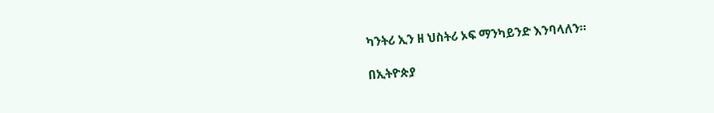ካንትሪ ኢን ዘ ህስትሪ ኦፍ ማንካይንድ እንባላለን።

በኢትዮጵያ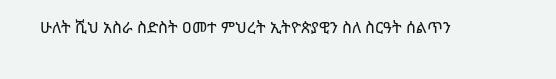ሁለት ሺህ አስራ ስድስት ዐመተ ምህረት ኢትዮጵያዊን ስለ ስርዓት ሰልጥን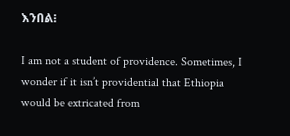እንበል፧

I am not a student of providence. Sometimes, I wonder if it isn’t providential that Ethiopia would be extricated from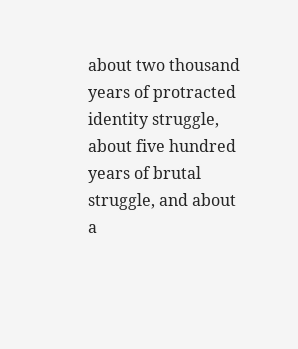about two thousand years of protracted identity struggle, about five hundred years of brutal struggle, and about a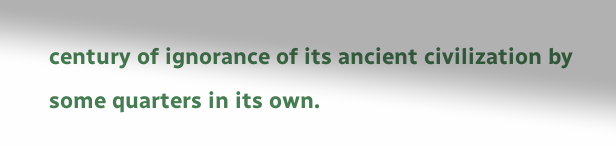century of ignorance of its ancient civilization by some quarters in its own.